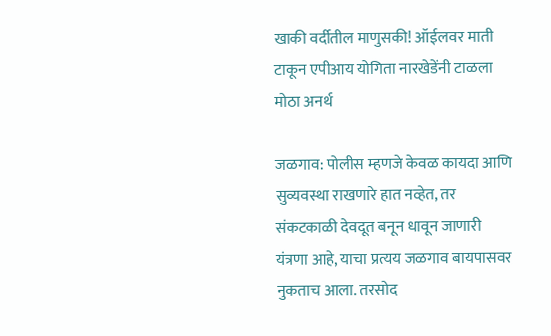खाकी वर्दीतील माणुसकी! ऑईलवर माती टाकून एपीआय योगिता नारखेडेंनी टाळला मोठा अनर्थ

जळगाव: पोलीस म्हणजे केवळ कायदा आणि सुव्यवस्था राखणारे हात नव्हेत, तर संकटकाळी देवदूत बनून धावून जाणारी यंत्रणा आहे, याचा प्रत्यय जळगाव बायपासवर नुकताच आला. तरसोद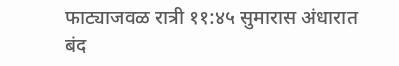फाट्याजवळ रात्री ११:४५ सुमारास अंधारात बंद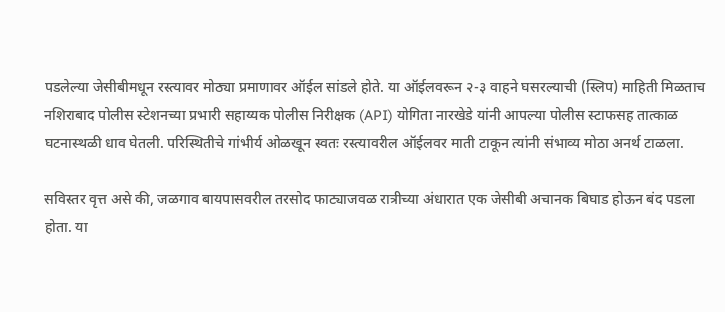पडलेल्या जेसीबीमधून रस्त्यावर मोठ्या प्रमाणावर ऑईल सांडले होते. या ऑईलवरून २-३ वाहने घसरल्याची (स्लिप) माहिती मिळताच नशिराबाद पोलीस स्टेशनच्या प्रभारी सहाय्यक पोलीस निरीक्षक (API) योगिता नारखेडे यांनी आपल्या पोलीस स्टाफसह तात्काळ घटनास्थळी धाव घेतली. परिस्थितीचे गांभीर्य ओळखून स्वतः रस्त्यावरील ऑईलवर माती टाकून त्यांनी संभाव्य मोठा अनर्थ टाळला.

सविस्तर वृत्त असे की, जळगाव बायपासवरील तरसोद फाट्याजवळ रात्रीच्या अंधारात एक जेसीबी अचानक बिघाड होऊन बंद पडला होता. या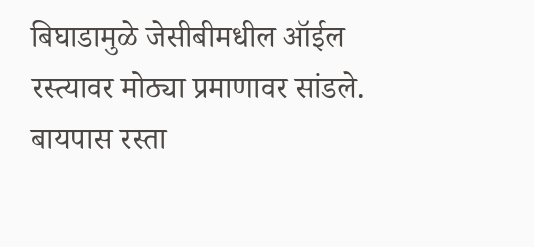बिघाडामुळे जेसीबीमधील ऑईल रस्त्यावर मोठ्या प्रमाणावर सांडले. बायपास रस्ता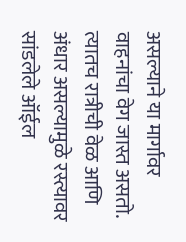असल्याने या मार्गावर वाहनांचा वेग जास्त असतो. त्यातच रात्रीची वेळ आणि अंधार असल्यामुळे रस्त्यावर सांडलेले ऑईल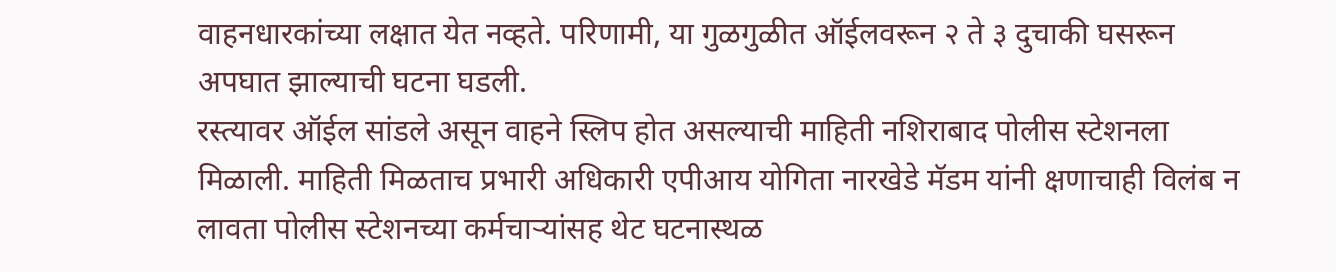वाहनधारकांच्या लक्षात येत नव्हते. परिणामी, या गुळगुळीत ऑईलवरून २ ते ३ दुचाकी घसरून अपघात झाल्याची घटना घडली.
रस्त्यावर ऑईल सांडले असून वाहने स्लिप होत असल्याची माहिती नशिराबाद पोलीस स्टेशनला मिळाली. माहिती मिळताच प्रभारी अधिकारी एपीआय योगिता नारखेडे मॅडम यांनी क्षणाचाही विलंब न लावता पोलीस स्टेशनच्या कर्मचाऱ्यांसह थेट घटनास्थळ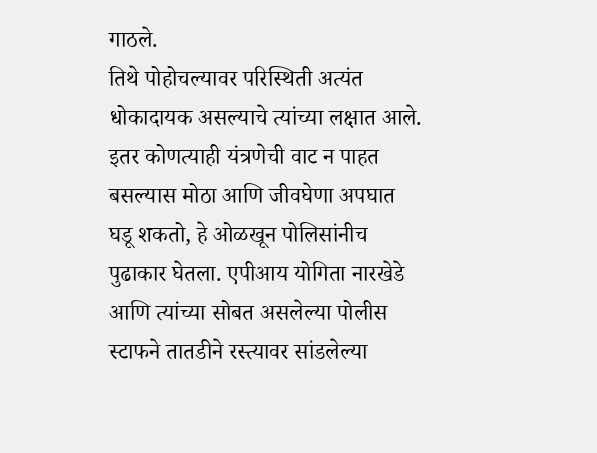गाठले.
तिथे पोहोचल्यावर परिस्थिती अत्यंत धोकादायक असल्याचे त्यांच्या लक्षात आले. इतर कोणत्याही यंत्रणेची वाट न पाहत बसल्यास मोठा आणि जीवघेणा अपघात घडू शकतो, हे ओळखून पोलिसांनीच पुढाकार घेतला. एपीआय योगिता नारखेडे आणि त्यांच्या सोबत असलेल्या पोलीस स्टाफने तातडीने रस्त्यावर सांडलेल्या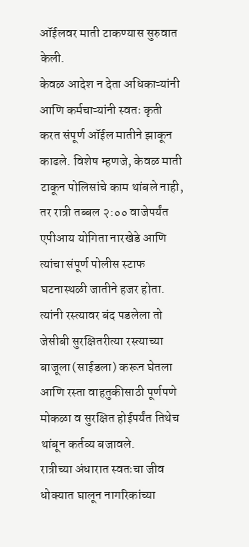ऑईलवर माती टाकण्यास सुरुवात केली.
केवळ आदेश न देता अधिकाऱ्यांनी आणि कर्मचाऱ्यांनी स्वतः कृती करत संपूर्ण ऑईल मातीने झाकून काढले. विशेष म्हणजे, केवळ माती टाकून पोलिसांचे काम थांबले नाही, तर रात्री तब्बल २:०० वाजेपर्यंत एपीआय योगिता नारखेडे आणि त्यांचा संपूर्ण पोलीस स्टाफ घटनास्थळी जातीने हजर होता. त्यांनी रस्त्यावर बंद पडलेला तो जेसीबी सुरक्षितरीत्या रस्त्याच्या बाजूला (साईडला) करून घेतला आणि रस्ता वाहतुकीसाठी पूर्णपणे मोकळा व सुरक्षित होईपर्यंत तिथेच थांबून कर्तव्य बजावले.
रात्रीच्या अंधारात स्वतःचा जीव धोक्यात घालून नागरिकांच्या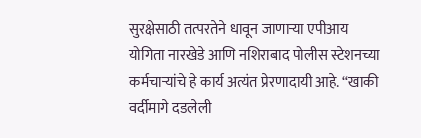सुरक्षेसाठी तत्परतेने धावून जाणाऱ्या एपीआय योगिता नारखेडे आणि नशिराबाद पोलीस स्टेशनच्या कर्मचाऱ्यांचे हे कार्य अत्यंत प्रेरणादायी आहे. “खाकी वर्दीमागे दडलेली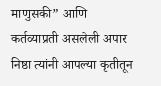माणुसकी” आणि कर्तव्याप्रती असलेली अपार निष्ठा त्यांनी आपल्या कृतीतून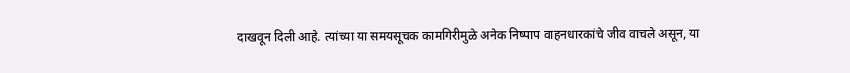दाखवून दिली आहे. त्यांच्या या समयसूचक कामगिरीमुळे अनेक निष्पाप वाहनधारकांचे जीव वाचले असून, या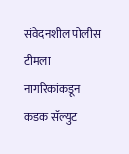संवेदनशील पोलीस टीमला नागरिकांकडून कडक सॅल्युट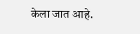केला जात आहे.